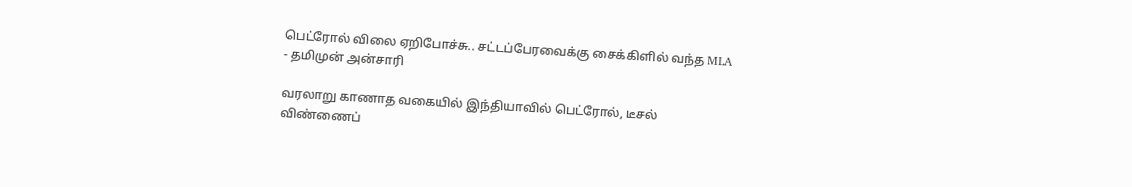பெட்ரோல் விலை ஏறிபோச்சு.. சட்டப்பேரவைக்கு சைக்கிளில் வந்த MLA - தமிமுன் அன்சாரி

வரலாறு காணாத வகையில் இந்தியாவில் பெட்ரோல், டீசல் விண்ணைப்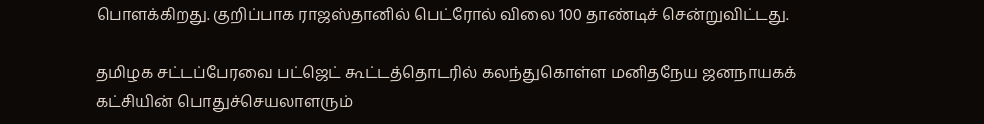பொளக்கிறது. குறிப்பாக ராஜஸ்தானில் பெட்ரோல் விலை 100 தாண்டிச் சென்றுவிட்டது.

தமிழக சட்டப்பேரவை பட்ஜெட் கூட்டத்தொடரில் கலந்துகொள்ள மனிதநேய ஜனநாயகக் கட்சியின் பொதுச்செயலாளரும்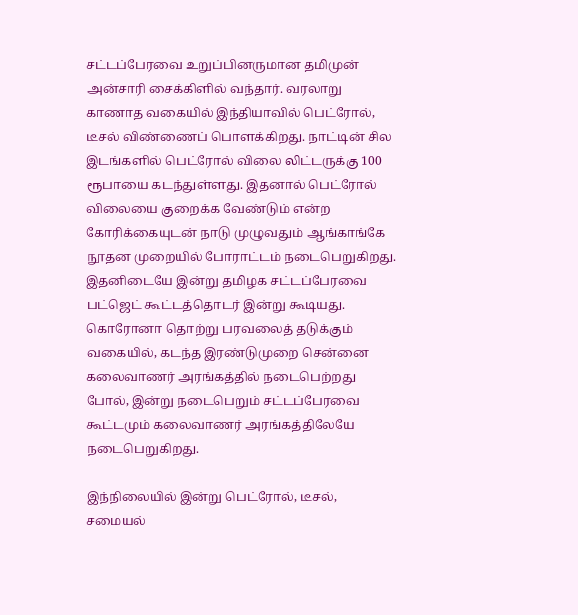சட்டப்பேரவை உறுப்பினருமான தமிமுன் அன்சாரி சைக்கிளில் வந்தார். வரலாறு காணாத வகையில் இந்தியாவில் பெட்ரோல், டீசல் விண்ணைப் பொளக்கிறது. நாட்டின் சில இடங்களில் பெட்ரோல் விலை லிட்டருக்கு 100 ரூபாயை கடந்துள்ளது. இதனால் பெட்ரோல் விலையை குறைக்க வேண்டும் என்ற கோரிக்கையுடன் நாடு முழுவதும் ஆங்காங்கே நூதன முறையில் போராட்டம் நடைபெறுகிறது. இதனிடையே இன்று தமிழக சட்டப்பேரவை பட்ஜெட் கூட்டத்தொடர் இன்று கூடியது. கொரோனா தொற்று பரவலைத் தடுக்கும் வகையில், கடந்த இரண்டுமுறை சென்னை கலைவாணர் அரங்கத்தில் நடைபெற்றது போல், இன்று நடைபெறும் சட்டப்பேரவை கூட்டமும் கலைவாணர் அரங்கத்திலேயே நடைபெறுகிறது.

இந்நிலையில் இன்று பெட்ரோல், டீசல், சமையல்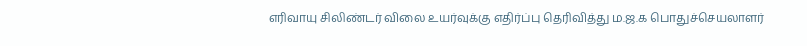எரிவாயு சிலிண்டர் விலை உயர்வுக்கு எதிர்ப்பு தெரிவித்து ம.ஜ.க பொதுச்செயலாளர்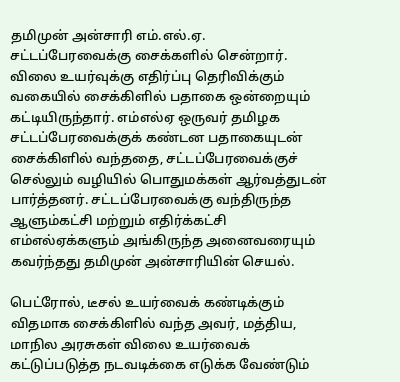தமிமுன் அன்சாரி எம்.எல்.ஏ. சட்டப்பேரவைக்கு சைக்களில் சென்றார். விலை உயர்வுக்கு எதிர்ப்பு தெரிவிக்கும் வகையில் சைக்கிளில் பதாகை ஒன்றையும் கட்டியிருந்தார். எம்எல்ஏ ஒருவர் தமிழக சட்டப்பேரவைக்குக் கண்டன பதாகையுடன் சைக்கிளில் வந்ததை, சட்டப்பேரவைக்குச் செல்லும் வழியில் பொதுமக்கள் ஆர்வத்துடன் பார்த்தனர். சட்டப்பேரவைக்கு வந்திருந்த ஆளும்கட்சி மற்றும் எதிர்க்கட்சி எம்எல்ஏக்களும் அங்கிருந்த அனைவரையும் கவர்ந்தது தமிமுன் அன்சாரியின் செயல்.

பெட்ரோல், டீசல் உயர்வைக் கண்டிக்கும் விதமாக சைக்கிளில் வந்த அவர், மத்திய, மாநில அரசுகள் விலை உயர்வைக் கட்டுப்படுத்த நடவடிக்கை எடுக்க வேண்டும்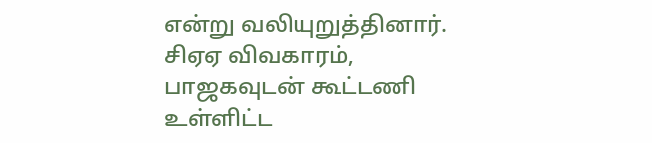என்று வலியுறுத்தினார். சிஏஏ விவகாரம், பாஜகவுடன் கூட்டணி உள்ளிட்ட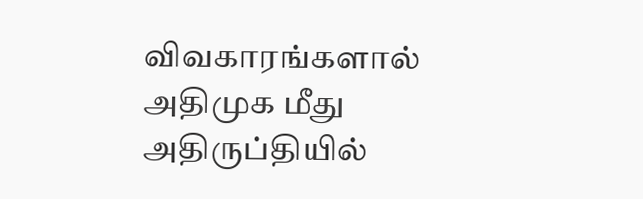விவகாரங்களால் அதிமுக மீது அதிருப்தியில்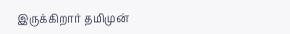இருக்கிறார் தமிமுன்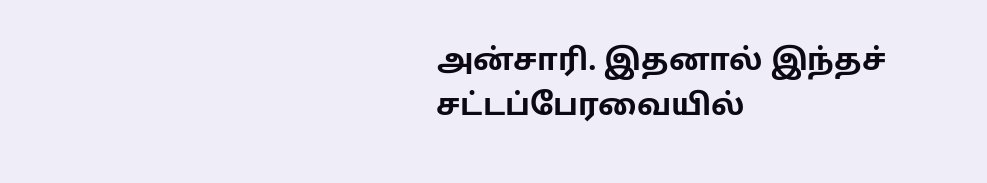அன்சாரி. இதனால் இந்தச் சட்டப்பேரவையில்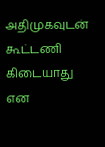அதிமுகவுடன் கூட்டணி கிடையாது என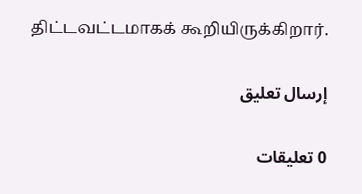திட்டவட்டமாகக் கூறியிருக்கிறார்.

إرسال تعليق

0 تعليقات